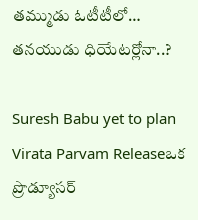తమ్ముడు ఓటీటీలో… తనయుడు ధియేటర్లోనా..?

Suresh Babu yet to plan Virata Parvam Releaseఒక ప్రొడ్యూసర్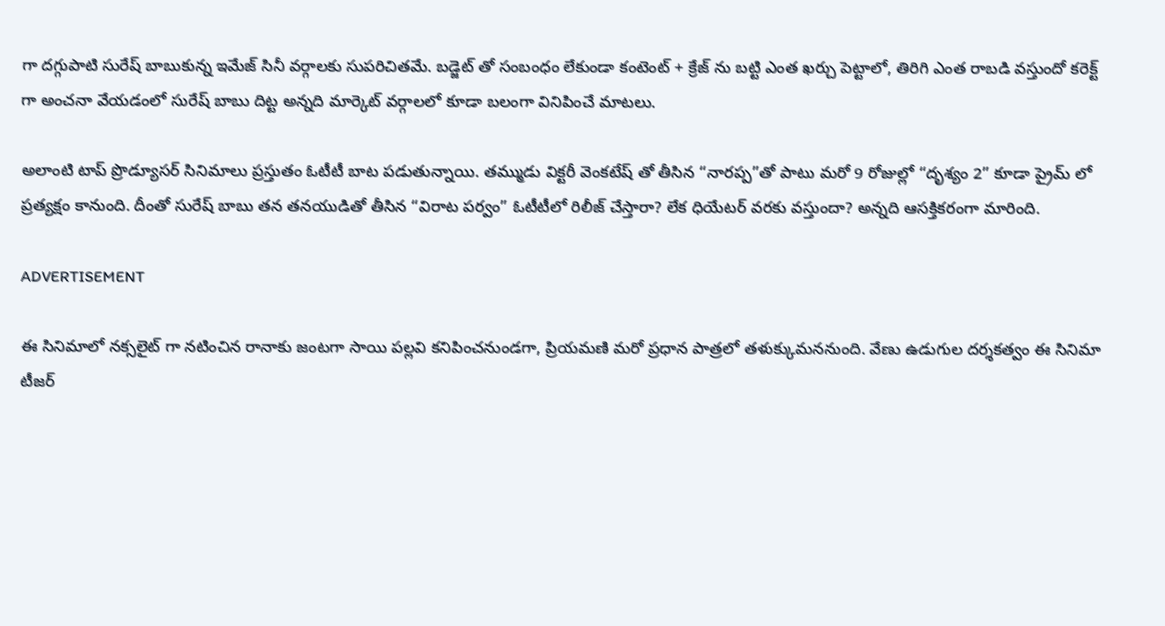గా దగ్గుపాటి సురేష్ బాబుకున్న ఇమేజ్ సినీ వర్గాలకు సుపరిచితమే. బడ్జెట్ తో సంబంధం లేకుండా కంటెంట్ + క్రేజ్ ను బట్టి ఎంత ఖర్చు పెట్టాలో, తిరిగి ఎంత రాబడి వస్తుందో కరెక్ట్ గా అంచనా వేయడంలో సురేష్ బాబు దిట్ట అన్నది మార్కెట్ వర్గాలలో కూడా బలంగా వినిపించే మాటలు.

అలాంటి టాప్ ప్రొడ్యూసర్ సినిమాలు ప్రస్తుతం ఓటీటీ బాట పడుతున్నాయి. తమ్ముడు విక్టరీ వెంకటేష్ తో తీసిన “నారప్ప”తో పాటు మరో 9 రోజుల్లో “దృశ్యం 2” కూడా ప్రైమ్ లో ప్రత్యక్షం కానుంది. దీంతో సురేష్ బాబు తన తనయుడితో తీసిన “విరాట పర్వం” ఓటీటీలో రిలీజ్ చేస్తారా? లేక ధియేటర్ వరకు వస్తుందా? అన్నది ఆసక్తికరంగా మారింది.

ADVERTISEMENT

ఈ సినిమాలో నక్సలైట్ గా నటించిన రానాకు జంటగా సాయి పల్లవి కనిపించనుండగా, ప్రియమణి మరో ప్రధాన పాత్రలో తళుక్కుమననుంది. వేణు ఉడుగుల దర్శకత్వం ఈ సినిమా టీజర్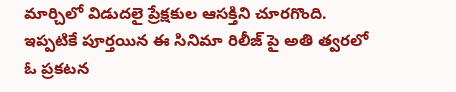మార్చిలో విడుదలై ప్రేక్షకుల ఆసక్తిని చూరగొంది. ఇప్పటికే పూర్తయిన ఈ సినిమా రిలీజ్ పై అతి త్వరలో ఓ ప్రకటన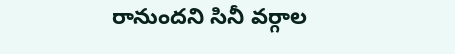రానుందని సినీ వర్గాల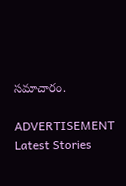సమాచారం.

ADVERTISEMENT
Latest Stories